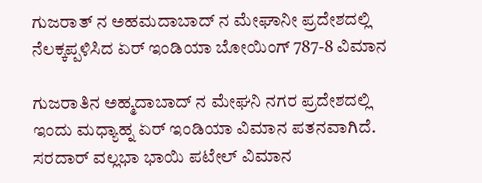ಗುಜರಾತ್ ನ ಅಹಮದಾಬಾದ್ ನ ಮೇಘಾನೀ ಪ್ರದೇಶದಲ್ಲಿ ನೆಲಕ್ಕಪ್ಪಳಿಸಿದ ಏರ್ ಇಂಡಿಯಾ ಬೋಯಿಂಗ್ 787-8 ವಿಮಾನ

ಗುಜರಾತಿನ ಅಹ್ಮದಾಬಾದ್ ನ ಮೇಘನಿ ನಗರ ಪ್ರದೇಶದಲ್ಲಿ ಇಂದು ಮಧ್ಯಾಹ್ನ ಏರ್ ಇಂಡಿಯಾ ವಿಮಾನ ಪತನವಾಗಿದೆ. ಸರದಾರ್ ವಲ್ಲಭಾ ಭಾಯಿ ಪಟೇಲ್ ವಿಮಾನ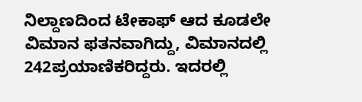ನಿಲ್ದಾಣದಿಂದ ಟೇಕಾಫ್ ಆದ ಕೂಡಲೇ ವಿಮಾನ ಫತನವಾಗಿದ್ದು, ವಿಮಾನದಲ್ಲಿ 242ಪ್ರಯಾಣಿಕರಿದ್ದರು. ಇದರಲ್ಲಿ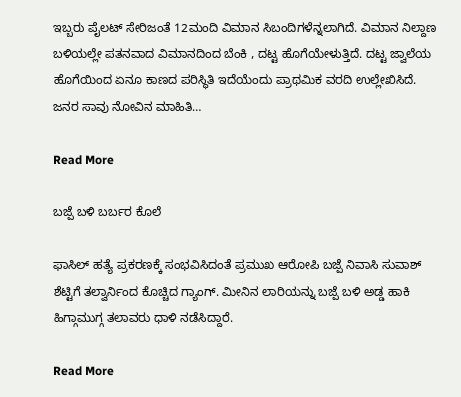ಇಬ್ಬರು ಪೈಲಟ್ ಸೇರಿಜಂತೆ 12ಮಂದಿ ವಿಮಾನ ಸಿಬಂದಿಗಳೆನ್ನಲಾಗಿದೆ. ವಿಮಾನ ನಿಲ್ದಾಣ ಬಳಿಯಲ್ಲೇ ಪತನವಾದ ವಿಮಾನದಿಂದ ಬೆಂಕಿ , ದಟ್ಟ ಹೊಗೆಯೇಳುತ್ತಿದೆ. ದಟ್ಟ ಜ್ವಾಲೆಯ ಹೊಗೆಯಿಂದ ಏನೂ ಕಾಣದ ಪರಿಸ್ಥಿತಿ ಇದೆಯೆಂದು ಪ್ರಾಥಮಿಕ ವರದಿ ಉಲ್ಲೇಖಿಸಿದೆ. ಜನರ ಸಾವು ನೋವಿನ ಮಾಹಿತಿ…

Read More

ಬಜ್ಪೆ ಬಳಿ ಬರ್ಬರ ಕೊಲೆ

ಫಾಸಿಲ್ ಹತ್ಯೆ ಪ್ರಕರಣಕ್ಕೆ ಸಂಭವಿಸಿದಂತೆ ಪ್ರಮುಖ ಆರೋಪಿ ಬಜ್ಪೆ ನಿವಾಸಿ ಸುವಾಶ್ ಶೆಟ್ಟಿಗೆ ತಲ್ವಾರ್ನಿಂದ ಕೊಚ್ಚಿದ ಗ್ಯಾಂಗ್. ಮೀನಿನ ಲಾರಿಯನ್ನು ಬಜ್ಪೆ ಬಳಿ ಅಡ್ಡ ಹಾಕಿ ಹಿಗ್ಗಾಮುಗ್ಗ ತಲಾವರು ಧಾಳಿ ನಡೆಸಿದ್ದಾರೆ.

Read More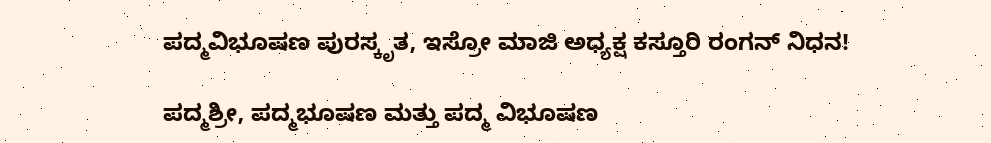ಪದ್ಮವಿಭೂಷಣ ಪುರಸ್ಕೃತ, ಇಸ್ರೋ ಮಾಜಿ ಅಧ್ಯಕ್ಷ ಕಸ್ತೂರಿ ರಂಗನ್ ನಿಧನ!

ಪದ್ಮಶ್ರೀ, ಪದ್ಮಭೂಷಣ ಮತ್ತು ಪದ್ಮ ವಿಭೂಷಣ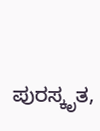ಪುರಸ್ಕೃತ,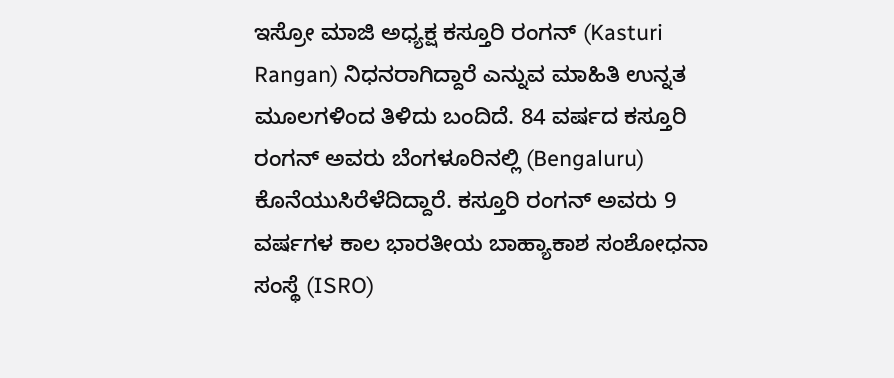ಇಸ್ರೋ ಮಾಜಿ ಅಧ್ಯಕ್ಷ ಕಸ್ತೂರಿ ರಂಗನ್ (Kasturi Rangan) ನಿಧನರಾಗಿದ್ದಾರೆ ಎನ್ನುವ ಮಾಹಿತಿ ಉನ್ನತ ಮೂಲಗಳಿಂದ ತಿಳಿದು ಬಂದಿದೆ. 84 ವರ್ಷದ ಕಸ್ತೂರಿ ರಂಗನ್ ಅವರು ಬೆಂಗಳೂರಿನಲ್ಲಿ (Bengaluru) ಕೊನೆಯುಸಿರೆಳೆದಿದ್ದಾರೆ. ಕಸ್ತೂರಿ ರಂಗನ್ ಅವರು 9 ವರ್ಷಗಳ ಕಾಲ ಭಾರತೀಯ ಬಾಹ್ಯಾಕಾಶ ಸಂಶೋಧನಾ ಸಂಸ್ಥೆ (ISRO)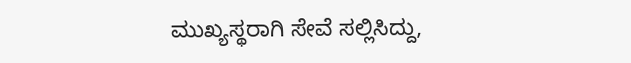ಮುಖ್ಯಸ್ಥರಾಗಿ ಸೇವೆ ಸಲ್ಲಿಸಿದ್ದು,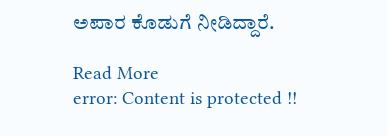ಅಪಾರ ಕೊಡುಗೆ ನೀಡಿದ್ದಾರೆ.

Read More
error: Content is protected !!